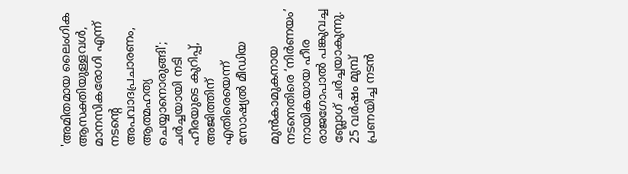'അമിതമായ ലൈംഗിക ആസക്തിയുള്ളവള്‍, മാനസികരോഗി എന്ന് നടന്റെ അപവാദപ്രചാരണം, ആത്മഹത്യ ചെയ്യാനൊരുങ്ങി'; ചര്‍ച്ചയായി നടി ഹീരയുടെ കുറിപ്പ്, അജിത്തിന് എതിരെയെന്ന് സോഷ്യല്‍ മീഡിയ

മുന്‍കാമുകനായ നടനെതിരെ ‘നിര്‍ണയം’ നായികയായ ഹീര രാജഗോപാല്‍ പങ്കുവച്ച ബ്ലോഗ് ചര്‍ച്ചയാകുന്നു. 25 വര്‍ഷം മുമ്പ് പ്രണയിച്ച നടന്‍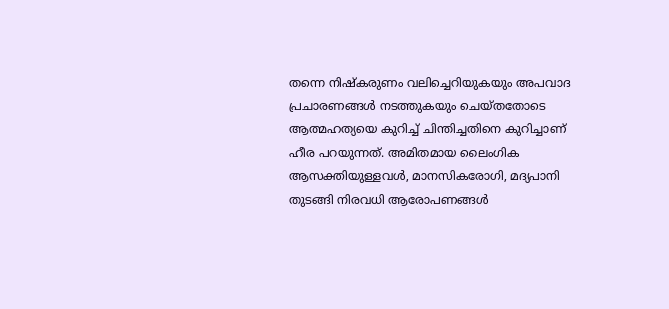തന്നെ നിഷ്‌കരുണം വലിച്ചെറിയുകയും അപവാദ പ്രചാരണങ്ങള്‍ നടത്തുകയും ചെയ്തതോടെ ആത്മഹത്യയെ കുറിച്ച് ചിന്തിച്ചതിനെ കുറിച്ചാണ് ഹീര പറയുന്നത്. അമിതമായ ലൈംഗിക ആസക്തിയുള്ളവള്‍, മാനസികരോഗി, മദ്യപാനി തുടങ്ങി നിരവധി ആരോപണങ്ങള്‍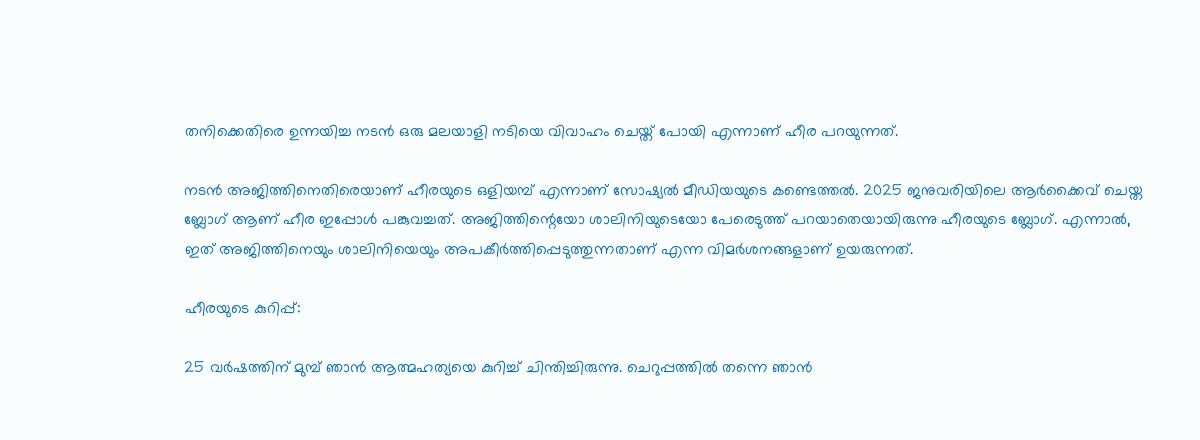തനിക്കെതിരെ ഉന്നയിച്ച നടന്‍ ഒരു മലയാളി നടിയെ വിവാഹം ചെയ്ത് പോയി എന്നാണ് ഹീര പറയുന്നത്.

നടന്‍ അജിത്തിനെതിരെയാണ് ഹീരയുടെ ഒളിയമ്പ് എന്നാണ് സോഷ്യല്‍ മീഡിയയുടെ കണ്ടെത്തല്‍. 2025 ജനുവരിയിലെ ആര്‍ക്കൈവ് ചെയ്ത ബ്ലോഗ് ആണ് ഹീര ഇപ്പോള്‍ പങ്കുവച്ചത്. അജിത്തിന്റെയോ ശാലിനിയുടെയോ പേരെടുത്ത് പറയാതെയായിരുന്നു ഹീരയുടെ ബ്ലോഗ്. എന്നാല്‍, ഇത് അജിത്തിനെയും ശാലിനിയെയും അപകീര്‍ത്തിപ്പെടുത്തുന്നതാണ് എന്ന വിമര്‍ശനങ്ങളാണ് ഉയരുന്നത്.

ഹീരയുടെ കുറിപ്പ്:

25 വര്‍ഷത്തിന് മുമ്പ് ഞാന്‍ ആത്മഹത്യയെ കുറിച്ച് ചിന്തിച്ചിരുന്നു. ചെറുപ്പത്തില്‍ തന്നെ ഞാന്‍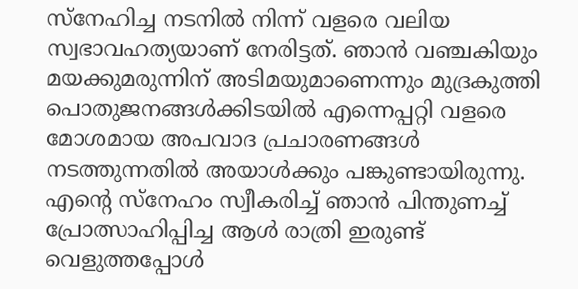സ്‌നേഹിച്ച നടനില്‍ നിന്ന് വളരെ വലിയ സ്വഭാവഹത്യയാണ് നേരിട്ടത്. ഞാന്‍ വഞ്ചകിയും മയക്കുമരുന്നിന് അടിമയുമാണെന്നും മുദ്രകുത്തി പൊതുജനങ്ങള്‍ക്കിടയില്‍ എന്നെപ്പറ്റി വളരെ മോശമായ അപവാദ പ്രചാരണങ്ങള്‍ നടത്തുന്നതില്‍ അയാള്‍ക്കും പങ്കുണ്ടായിരുന്നു. എന്റെ സ്‌നേഹം സ്വീകരിച്ച് ഞാന്‍ പിന്തുണച്ച് പ്രോത്സാഹിപ്പിച്ച ആള്‍ രാത്രി ഇരുണ്ട് വെളുത്തപ്പോള്‍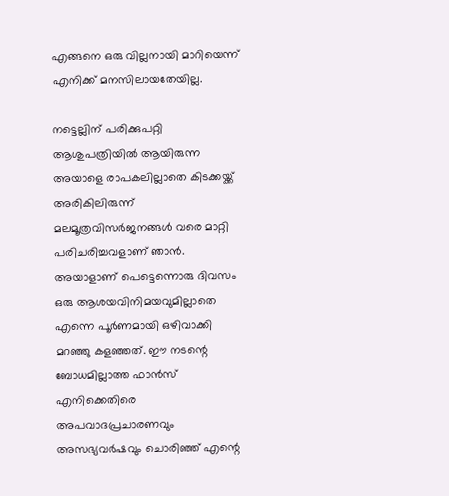എങ്ങനെ ഒരു വില്ലനായി മാറിയെന്ന് എനിക്ക് മനസിലായതേയില്ല.

നട്ടെല്ലിന് പരിക്കുപറ്റി ആശുപത്രിയില്‍ ആയിരുന്ന അയാളെ രാപകലില്ലാതെ കിടക്കയ്ക്ക് അരികിലിരുന്ന് മലമൂത്രവിസര്‍ജനങ്ങള്‍ വരെ മാറ്റി പരിചരിച്ചവളാണ് ഞാന്‍. അയാളാണ് പെട്ടെന്നൊരു ദിവസം ഒരു ആശയവിനിമയവുമില്ലാതെ എന്നെ പൂര്‍ണമായി ഒഴിവാക്കി മറഞ്ഞു കളഞ്ഞത്. ഈ നടന്റെ ബോധമില്ലാത്ത ഫാന്‍സ് എനിക്കെതിരെ അപവാദപ്രചാരണവും അസഭ്യവര്‍ഷവും ചൊരിഞ്ഞ് എന്റെ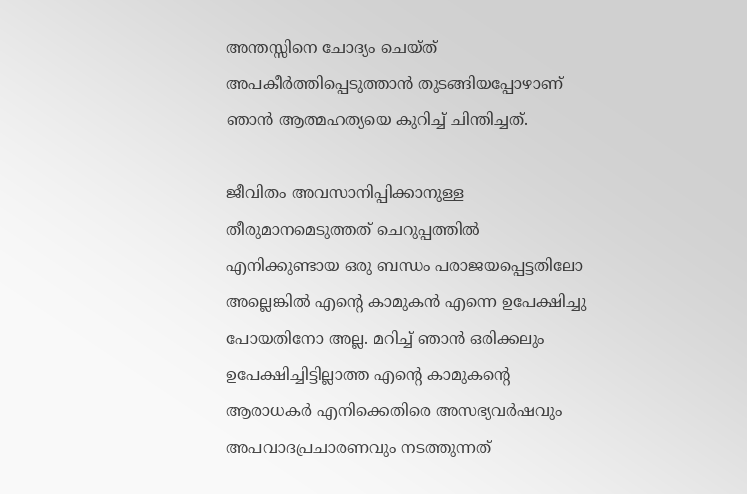അന്തസ്സിനെ ചോദ്യം ചെയ്ത് അപകീര്‍ത്തിപ്പെടുത്താന്‍ തുടങ്ങിയപ്പോഴാണ് ഞാന്‍ ആത്മഹത്യയെ കുറിച്ച് ചിന്തിച്ചത്.

ജീവിതം അവസാനിപ്പിക്കാനുള്ള തീരുമാനമെടുത്തത് ചെറുപ്പത്തില്‍ എനിക്കുണ്ടായ ഒരു ബന്ധം പരാജയപ്പെട്ടതിലോ അല്ലെങ്കില്‍ എന്റെ കാമുകന്‍ എന്നെ ഉപേക്ഷിച്ചു പോയതിനോ അല്ല. മറിച്ച് ഞാന്‍ ഒരിക്കലും ഉപേക്ഷിച്ചിട്ടില്ലാത്ത എന്റെ കാമുകന്റെ ആരാധകര്‍ എനിക്കെതിരെ അസഭ്യവര്‍ഷവും അപവാദപ്രചാരണവും നടത്തുന്നത്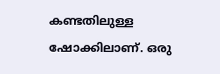കണ്ടതിലുള്ള ഷോക്കിലാണ്. ഒരു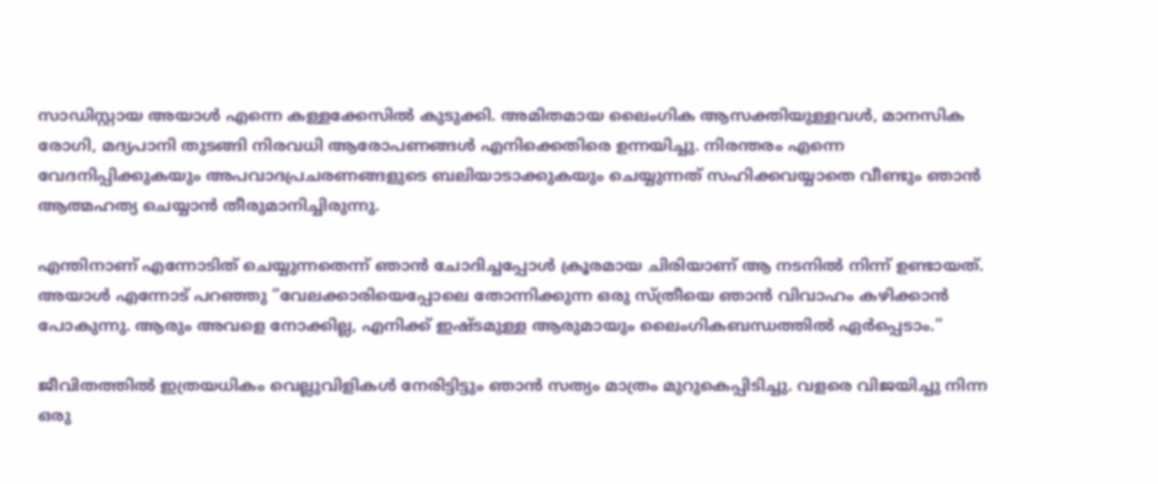സാഡിസ്റ്റായ അയാള്‍ എന്നെ കള്ളക്കേസില്‍ കുടുക്കി. അമിതമായ ലൈംഗിക ആസക്തിയുള്ളവള്‍, മാനസിക രോഗി, മദ്യപാനി തുടങ്ങി നിരവധി ആരോപണങ്ങള്‍ എനിക്കെതിരെ ഉന്നയിച്ചു. നിരന്തരം എന്നെ വേദനിപ്പിക്കുകയും അപവാദപ്രചരണങ്ങളുടെ ബലിയാടാക്കുകയും ചെയ്യുന്നത് സഹിക്കവയ്യാതെ വീണ്ടും ഞാന്‍ ആത്മഹത്യ ചെയ്യാന്‍ തീരുമാനിച്ചിരുന്നു.

എന്തിനാണ് എന്നോടിത് ചെയ്യുന്നതെന്ന് ഞാന്‍ ചോദിച്ചപ്പോള്‍ ക്രൂരമായ ചിരിയാണ് ആ നടനില്‍ നിന്ന് ഉണ്ടായത്. അയാള്‍ എന്നോട് പറഞ്ഞു ”വേലക്കാരിയെപ്പോലെ തോന്നിക്കുന്ന ഒരു സ്ത്രീയെ ഞാന്‍ വിവാഹം കഴിക്കാന്‍ പോകുന്നു. ആരും അവളെ നോക്കില്ല, എനിക്ക് ഇഷ്ടമുള്ള ആരുമായും ലൈംഗികബന്ധത്തില്‍ ഏര്‍പ്പെടാം.”

ജീവിതത്തില്‍ ഇത്രയധികം വെല്ലുവിളികള്‍ നേരിട്ടിട്ടും ഞാന്‍ സത്യം മാത്രം മുറുകെപ്പിടിച്ചു. വളരെ വിജയിച്ചു നിന്ന ഒരു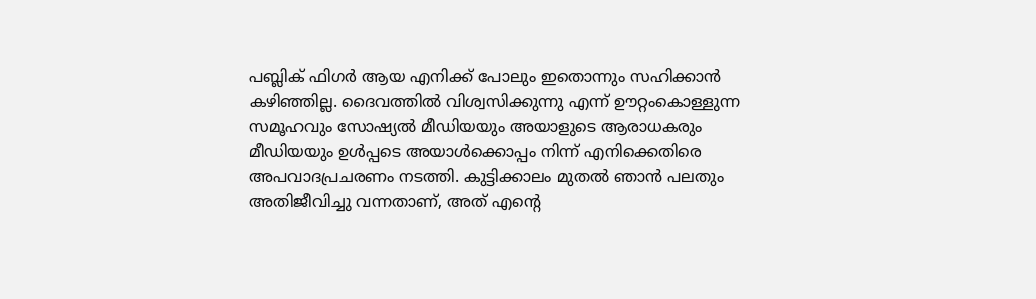പബ്ലിക് ഫിഗര്‍ ആയ എനിക്ക് പോലും ഇതൊന്നും സഹിക്കാന്‍ കഴിഞ്ഞില്ല. ദൈവത്തില്‍ വിശ്വസിക്കുന്നു എന്ന് ഊറ്റംകൊള്ളുന്ന സമൂഹവും സോഷ്യല്‍ മീഡിയയും അയാളുടെ ആരാധകരും മീഡിയയും ഉള്‍പ്പടെ അയാള്‍ക്കൊപ്പം നിന്ന് എനിക്കെതിരെ അപവാദപ്രചരണം നടത്തി. കുട്ടിക്കാലം മുതല്‍ ഞാന്‍ പലതും അതിജീവിച്ചു വന്നതാണ്, അത് എന്റെ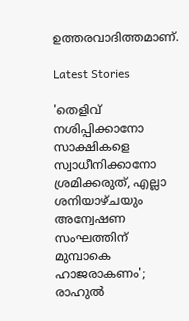ഉത്തരവാദിത്തമാണ്.

Latest Stories

'തെളിവ് നശിപ്പിക്കാനോ സാക്ഷികളെ സ്വാധീനിക്കാനോ ശ്രമിക്കരുത്, എല്ലാ ശനിയാഴ്ചയും അന്വേഷണ സംഘത്തിന് മുമ്പാകെ ഹാജരാകണം'; രാഹുൽ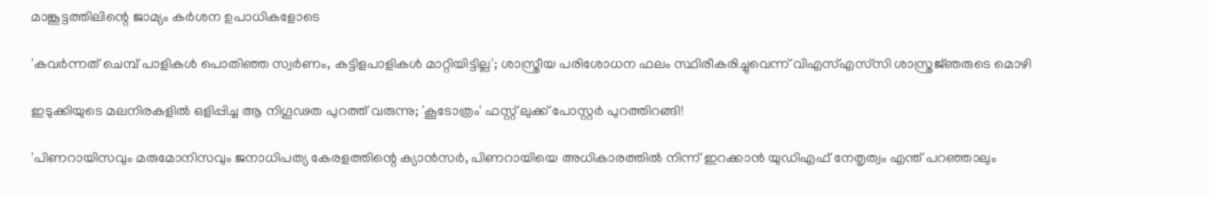മാങ്കൂട്ടത്തിലിന്റെ ജാമ്യം കർശന ഉപാധികളോടെ

'കവർന്നത് ചെമ്പ് പാളികൾ പൊതിഞ്ഞ സ്വർണം, കട്ടിളപാളികൾ മാറ്റിയിട്ടില്ല'; ശാസ്ത്രീയ പരിശോധന ഫലം സ്ഥിരീകരിച്ചുവെന്ന് വിഎസ്എസ്‍സി ശാസ്ത്രജ്‌ഞരുടെ മൊഴി

ഇടുക്കിയുടെ മലനിരകളില്‍ ഒളിപ്പിച്ച ആ നിഗൂഢത പുറത്ത് വരുന്നു; 'കൂടോത്രം' ഫസ്റ്റ് ലുക്ക് പോസ്റ്റര്‍ പുറത്തിറങ്ങി!

'പിണറായിസവും മരുമോനിസവും ജനാധിപത്യ കേരളത്തിന്റെ ക്യാൻസർ, പിണറായിയെ അധികാരത്തിൽ നിന്ന് ഇറക്കാൻ യുഡിഎഫ് നേതൃത്വം എന്ത്‌ പറഞ്ഞാലും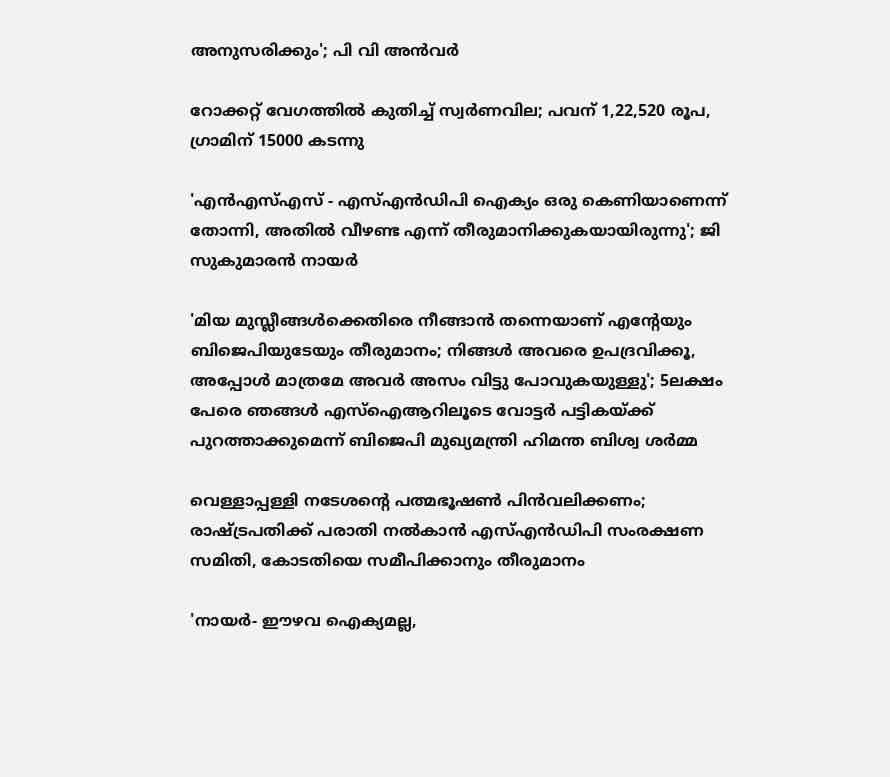അനുസരിക്കും'; പി വി അൻവർ

റോക്കറ്റ് വേഗത്തിൽ കുതിച്ച് സ്വർണവില; പവന് 1,22,520 രൂപ, ഗ്രാമിന് 15000 കടന്നു

'എന്‍എസ്എസ് - എസ്എന്‍ഡിപി ഐക്യം ഒരു കെണിയാണെന്ന് തോന്നി, അതിൽ വീഴണ്ട എന്ന് തീരുമാനിക്കുകയായിരുന്നു'; ജി സുകുമാരൻ നായർ

'മിയ മുസ്ലീങ്ങള്‍ക്കെതിരെ നീങ്ങാന്‍ തന്നെയാണ് എന്റേയും ബിജെപിയുടേയും തീരുമാനം; നിങ്ങള്‍ അവരെ ഉപദ്രവിക്കൂ, അപ്പോള്‍ മാത്രമേ അവര്‍ അസം വിട്ടു പോവുകയുള്ളു'; 5ലക്ഷം പേരെ ഞങ്ങള്‍ എസ്‌ഐആറിലൂടെ വോട്ടര്‍ പട്ടികയ്ക്ക് പുറത്താക്കുമെന്ന് ബിജെപി മുഖ്യമന്ത്രി ഹിമന്ത ബിശ്വ ശര്‍മ്മ

വെള്ളാപ്പള്ളി നടേശന്റെ പത്മഭൂഷൺ പിൻവലിക്കണം; രാഷ്ട്രപതിക്ക് പരാതി നൽകാൻ എസ്എൻഡിപി സംരക്ഷണ സമിതി, കോടതിയെ സമീപിക്കാനും തീരുമാനം

'നായർ- ഈഴവ ഐക്യമല്ല,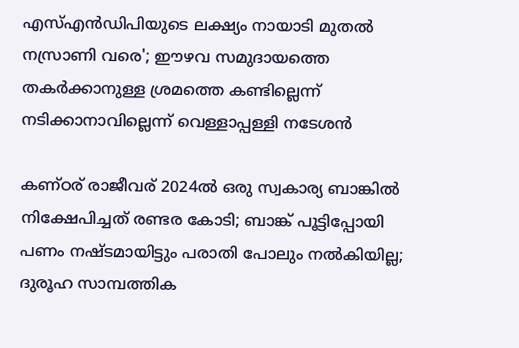എസ്എൻഡിപിയുടെ ലക്ഷ്യം നായാടി മുതൽ നസ്രാണി വരെ'; ഈഴവ സമുദായത്തെ തകർക്കാനുള്ള ശ്രമത്തെ കണ്ടില്ലെന്ന് നടിക്കാനാവില്ലെന്ന് വെള്ളാപ്പള്ളി നടേശൻ

കണ്ഠര് രാജീവര് 2024ല്‍ ഒരു സ്വകാര്യ ബാങ്കില്‍ നിക്ഷേപിച്ചത് രണ്ടര കോടി; ബാങ്ക് പൂട്ടിപ്പോയി പണം നഷ്ടമായിട്ടും പരാതി പോലും നല്‍കിയില്ല; ദുരൂഹ സാമ്പത്തിക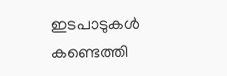ഇടപാടുകള്‍ കണ്ടെത്തി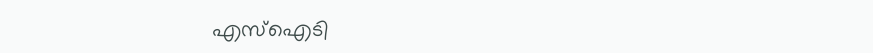എസ്‌ഐടി